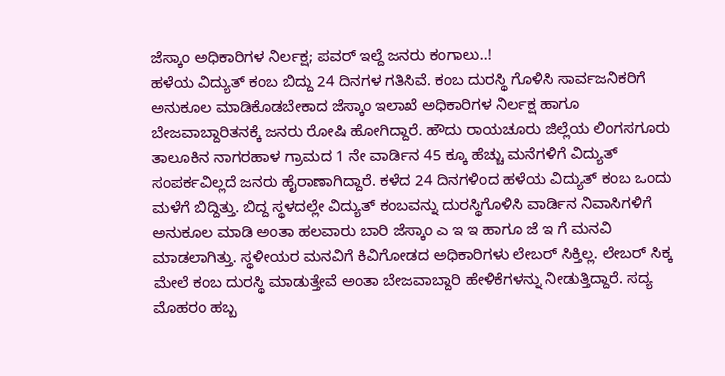ಜೆಸ್ಕಾಂ ಅಧಿಕಾರಿಗಳ ನಿರ್ಲಕ್ಷ; ಪವರ್ ಇಲ್ದೆ ಜನರು ಕಂಗಾಲು..!
ಹಳೆಯ ವಿದ್ಯುತ್ ಕಂಬ ಬಿದ್ದು 24 ದಿನಗಳ ಗತಿಸಿವೆ. ಕಂಬ ದುರಸ್ಥಿ ಗೊಳಿಸಿ ಸಾರ್ವಜನಿಕರಿಗೆ ಅನುಕೂಲ ಮಾಡಿಕೊಡಬೇಕಾದ ಜೆಸ್ಕಾಂ ಇಲಾಖೆ ಅಧಿಕಾರಿಗಳ ನಿರ್ಲಕ್ಷ ಹಾಗೂ ಬೇಜವಾಬ್ದಾರಿತನಕ್ಕೆ ಜನರು ರೋಷಿ ಹೋಗಿದ್ದಾರೆ. ಹೌದು ರಾಯಚೂರು ಜಿಲ್ಲೆಯ ಲಿಂಗಸಗೂರು ತಾಲೂಕಿನ ನಾಗರಹಾಳ ಗ್ರಾಮದ 1 ನೇ ವಾರ್ಡಿನ 45 ಕ್ಕೂ ಹೆಚ್ಚು ಮನೆಗಳಿಗೆ ವಿದ್ಯುತ್ ಸಂಪರ್ಕವಿಲ್ಲದೆ ಜನರು ಹೈರಾಣಾಗಿದ್ದಾರೆ. ಕಳೆದ 24 ದಿನಗಳಿಂದ ಹಳೆಯ ವಿದ್ಯುತ್ ಕಂಬ ಒಂದು ಮಳೆಗೆ ಬಿದ್ದಿತ್ತು. ಬಿದ್ದ ಸ್ಥಳದಲ್ಲೇ ವಿದ್ಯುತ್ ಕಂಬವನ್ನು ದುರಸ್ಥಿಗೊಳಿಸಿ ವಾರ್ಡಿನ ನಿವಾಸಿಗಳಿಗೆ ಅನುಕೂಲ ಮಾಡಿ ಅಂತಾ ಹಲವಾರು ಬಾರಿ ಜೆಸ್ಕಾಂ ಎ ಇ ಇ ಹಾಗೂ ಜೆ ಇ ಗೆ ಮನವಿ ಮಾಡಲಾಗಿತ್ತು. ಸ್ಥಳೀಯರ ಮನವಿಗೆ ಕಿವಿಗೋಡದ ಅಧಿಕಾರಿಗಳು ಲೇಬರ್ ಸಿಕ್ತಿಲ್ಲ. ಲೇಬರ್ ಸಿಕ್ಕ ಮೇಲೆ ಕಂಬ ದುರಸ್ಥಿ ಮಾಡುತ್ತೇವೆ ಅಂತಾ ಬೇಜವಾಬ್ದಾರಿ ಹೇಳಿಕೆಗಳನ್ನು ನೀಡುತ್ತಿದ್ದಾರೆ. ಸದ್ಯ ಮೊಹರಂ ಹಬ್ಬ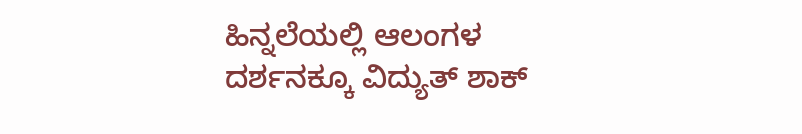ಹಿನ್ನಲೆಯಲ್ಲಿ ಆಲಂಗಳ ದರ್ಶನಕ್ಕೂ ವಿದ್ಯುತ್ ಶಾಕ್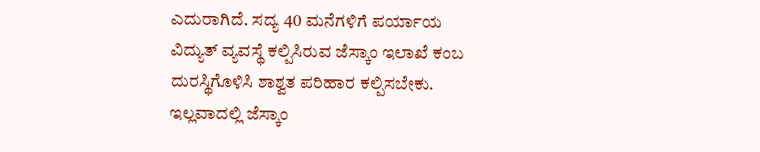ಎದುರಾಗಿದೆ. ಸದ್ಯ 40 ಮನೆಗಳಿಗೆ ಪರ್ಯಾಯ ವಿದ್ಯುತ್ ವ್ಯವಸ್ಥೆ ಕಲ್ಪಿಸಿರುವ ಜೆಸ್ಕಾಂ ಇಲಾಖೆ ಕಂಬ ದುರಸ್ಥಿಗೊಳಿಸಿ ಶಾಶ್ವತ ಪರಿಹಾರ ಕಲ್ಪಿಸಬೇಕು. ಇಲ್ಲವಾದಲ್ಲಿ ಜೆಸ್ಕಾಂ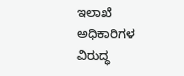ಇಲಾಖೆ ಅಧಿಕಾರಿಗಳ ವಿರುದ್ಧ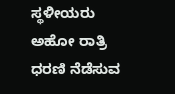ಸ್ಥಳೀಯರು ಅಹೋ ರಾತ್ರಿ ಧರಣಿ ನೆಡೆಸುವ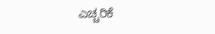ಎಚ್ಚರಿಕೆ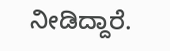ನೀಡಿದ್ದಾರೆ.